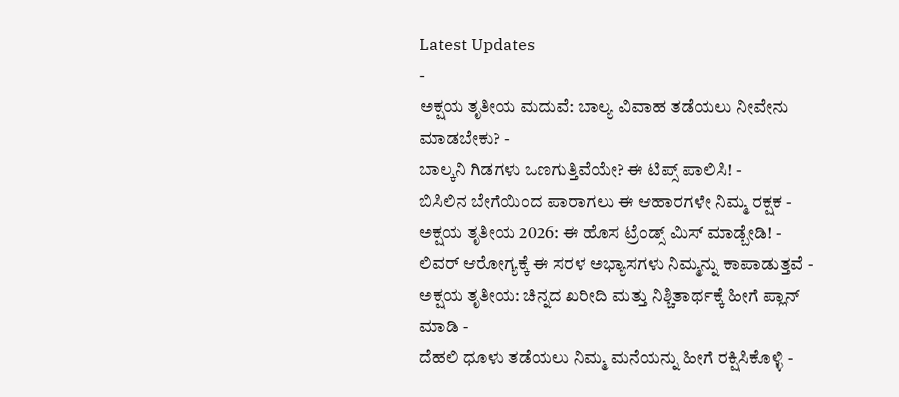Latest Updates
-
ಅಕ್ಷಯ ತೃತೀಯ ಮದುವೆ: ಬಾಲ್ಯ ವಿವಾಹ ತಡೆಯಲು ನೀವೇನು ಮಾಡಬೇಕು? -
ಬಾಲ್ಕನಿ ಗಿಡಗಳು ಒಣಗುತ್ತಿವೆಯೇ? ಈ ಟಿಪ್ಸ್ ಪಾಲಿಸಿ! -
ಬಿಸಿಲಿನ ಬೇಗೆಯಿಂದ ಪಾರಾಗಲು ಈ ಆಹಾರಗಳೇ ನಿಮ್ಮ ರಕ್ಷಕ -
ಅಕ್ಷಯ ತೃತೀಯ 2026: ಈ ಹೊಸ ಟ್ರೆಂಡ್ಸ್ ಮಿಸ್ ಮಾಡ್ಬೇಡಿ! -
ಲಿವರ್ ಆರೋಗ್ಯಕ್ಕೆ ಈ ಸರಳ ಅಭ್ಯಾಸಗಳು ನಿಮ್ಮನ್ನು ಕಾಪಾಡುತ್ತವೆ -
ಅಕ್ಷಯ ತೃತೀಯ: ಚಿನ್ನದ ಖರೀದಿ ಮತ್ತು ನಿಶ್ಚಿತಾರ್ಥಕ್ಕೆ ಹೀಗೆ ಪ್ಲಾನ್ ಮಾಡಿ -
ದೆಹಲಿ ಧೂಳು ತಡೆಯಲು ನಿಮ್ಮ ಮನೆಯನ್ನು ಹೀಗೆ ರಕ್ಷಿಸಿಕೊಳ್ಳಿ -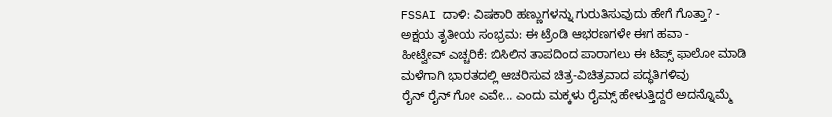FSSAI ದಾಳಿ: ವಿಷಕಾರಿ ಹಣ್ಣುಗಳನ್ನು ಗುರುತಿಸುವುದು ಹೇಗೆ ಗೊತ್ತಾ? -
ಅಕ್ಷಯ ತೃತೀಯ ಸಂಭ್ರಮ: ಈ ಟ್ರೆಂಡಿ ಆಭರಣಗಳೇ ಈಗ ಹವಾ -
ಹೀಟ್ವೇವ್ ಎಚ್ಚರಿಕೆ: ಬಿಸಿಲಿನ ತಾಪದಿಂದ ಪಾರಾಗಲು ಈ ಟಿಪ್ಸ್ ಫಾಲೋ ಮಾಡಿ
ಮಳೆಗಾಗಿ ಭಾರತದಲ್ಲಿ ಆಚರಿಸುವ ಚಿತ್ರ-ವಿಚಿತ್ರವಾದ ಪದ್ಧತಿಗಳಿವು
ರೈನ್ ರೈನ್ ಗೋ ಎವೇ... ಎಂದು ಮಕ್ಕಳು ರೈಮ್ಸ್ ಹೇಳುತ್ತಿದ್ದರೆ ಅದನ್ನೊಮ್ಮೆ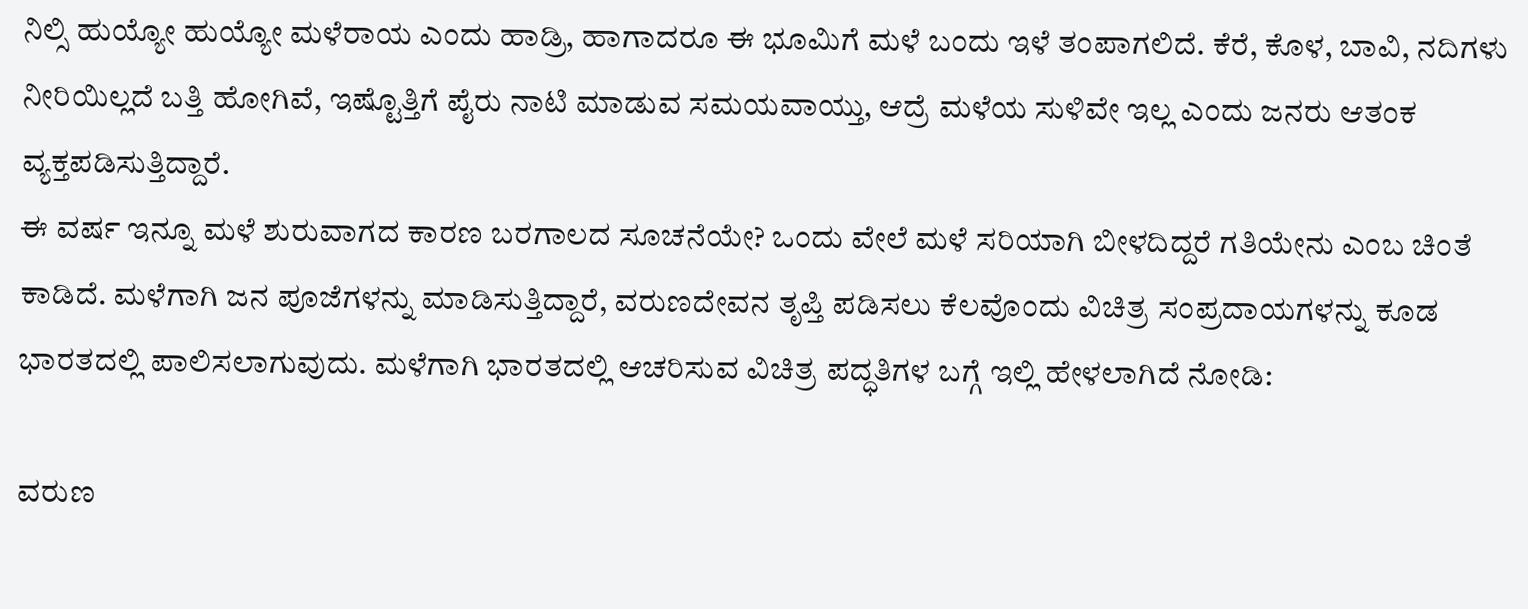ನಿಲ್ಸಿ ಹುಯ್ಯೋ ಹುಯ್ಯೋ ಮಳೆರಾಯ ಎಂದು ಹಾಡ್ರಿ, ಹಾಗಾದರೂ ಈ ಭೂಮಿಗೆ ಮಳೆ ಬಂದು ಇಳೆ ತಂಪಾಗಲಿದೆ. ಕೆರೆ, ಕೊಳ, ಬಾವಿ, ನದಿಗಳು ನೀರಿಯಿಲ್ಲದೆ ಬತ್ತಿ ಹೋಗಿವೆ, ಇಷ್ಟೊತ್ತಿಗೆ ಪೈರು ನಾಟಿ ಮಾಡುವ ಸಮಯವಾಯ್ತು, ಆದ್ರೆ ಮಳೆಯ ಸುಳಿವೇ ಇಲ್ಲ ಎಂದು ಜನರು ಆತಂಕ ವ್ಯಕ್ತಪಡಿಸುತ್ತಿದ್ದಾರೆ.
ಈ ವರ್ಷ ಇನ್ನೂ ಮಳೆ ಶುರುವಾಗದ ಕಾರಣ ಬರಗಾಲದ ಸೂಚನೆಯೇ? ಒಂದು ವೇಲೆ ಮಳೆ ಸರಿಯಾಗಿ ಬೀಳದಿದ್ದರೆ ಗತಿಯೇನು ಎಂಬ ಚಿಂತೆ ಕಾಡಿದೆ. ಮಳೆಗಾಗಿ ಜನ ಪೂಜೆಗಳನ್ನು ಮಾಡಿಸುತ್ತಿದ್ದಾರೆ, ವರುಣದೇವನ ತೃಪ್ತಿ ಪಡಿಸಲು ಕೆಲವೊಂದು ವಿಚಿತ್ರ ಸಂಪ್ರದಾಯಗಳನ್ನು ಕೂಡ ಭಾರತದಲ್ಲಿ ಪಾಲಿಸಲಾಗುವುದು. ಮಳೆಗಾಗಿ ಭಾರತದಲ್ಲಿ ಆಚರಿಸುವ ವಿಚಿತ್ರ ಪದ್ಧತಿಗಳ ಬಗ್ಗೆ ಇಲ್ಲಿ ಹೇಳಲಾಗಿದೆ ನೋಡಿ:

ವರುಣ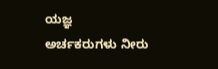ಯಜ್ಞ
ಅರ್ಚಕರುಗಳು ನೀರು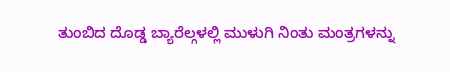ತುಂಬಿದ ದೊಡ್ಡ ಬ್ಯಾರೆಲ್ಗಳಲ್ಲಿ ಮುಳುಗಿ ನಿಂತು ಮಂತ್ರಗಳನ್ನು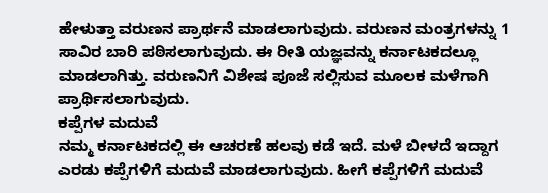ಹೇಳುತ್ತಾ ವರುಣನ ಪ್ರಾರ್ಥನೆ ಮಾಡಲಾಗುವುದು. ವರುಣನ ಮಂತ್ರಗಳನ್ನು 1 ಸಾವಿರ ಬಾರಿ ಪಠಿಸಲಾಗುವುದು. ಈ ರೀತಿ ಯಜ್ಞವನ್ನು ಕರ್ನಾಟಕದಲ್ಲೂ ಮಾಡಲಾಗಿತ್ತು. ವರುಣನಿಗೆ ವಿಶೇಷ ಪೂಜೆ ಸಲ್ಲಿಸುವ ಮೂಲಕ ಮಳೆಗಾಗಿ ಪ್ರಾರ್ಥಿಸಲಾಗುವುದು.
ಕಪ್ಪೆಗಳ ಮದುವೆ
ನಮ್ಮ ಕರ್ನಾಟಕದಲ್ಲಿ ಈ ಆಚರಣೆ ಹಲವು ಕಡೆ ಇದೆ. ಮಳೆ ಬೀಳದೆ ಇದ್ದಾಗ ಎರಡು ಕಪ್ಪೆಗಳಿಗೆ ಮದುವೆ ಮಾಡಲಾಗುವುದು. ಹೀಗೆ ಕಪ್ಪೆಗಳಿಗೆ ಮದುವೆ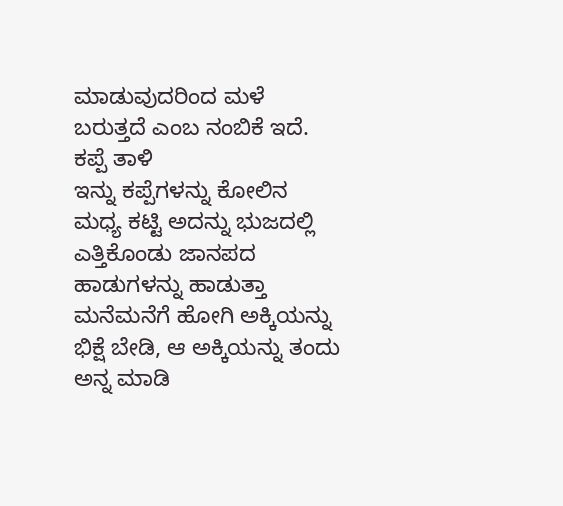ಮಾಡುವುದರಿಂದ ಮಳೆ ಬರುತ್ತದೆ ಎಂಬ ನಂಬಿಕೆ ಇದೆ.
ಕಪ್ಪೆ ತಾಳಿ
ಇನ್ನು ಕಪ್ಪೆಗಳನ್ನು ಕೋಲಿನ ಮಧ್ಯ ಕಟ್ಟಿ ಅದನ್ನು ಭುಜದಲ್ಲಿ ಎತ್ತಿಕೊಂಡು ಜಾನಪದ ಹಾಡುಗಳನ್ನು ಹಾಡುತ್ತಾ ಮನೆಮನೆಗೆ ಹೋಗಿ ಅಕ್ಕಿಯನ್ನು ಭಿಕ್ಷೆ ಬೇಡಿ, ಆ ಅಕ್ಕಿಯನ್ನು ತಂದು ಅನ್ನ ಮಾಡಿ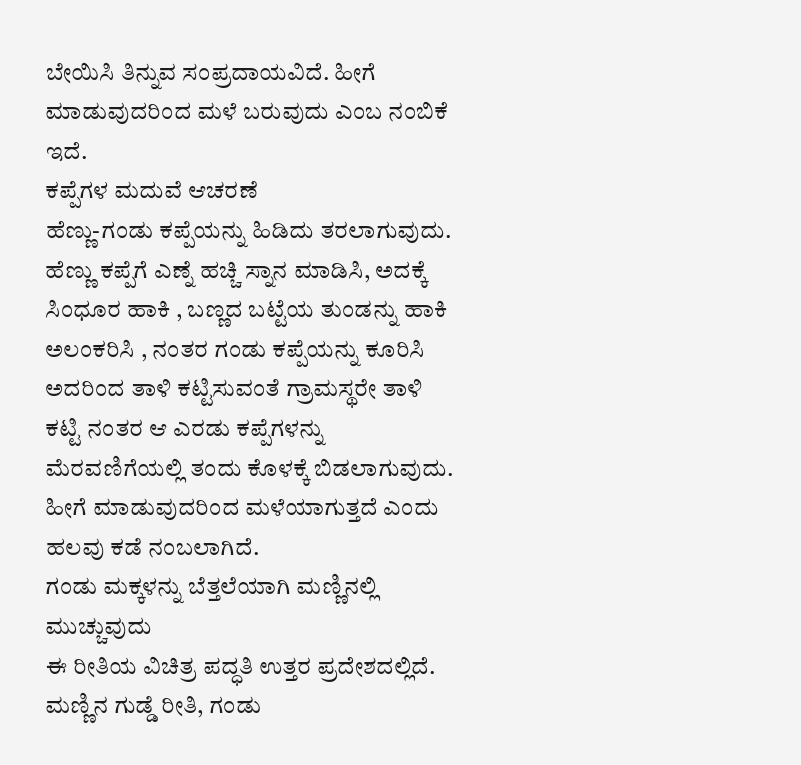ಬೇಯಿಸಿ ತಿನ್ನುವ ಸಂಪ್ರದಾಯವಿದೆ. ಹೀಗೆ ಮಾಡುವುದರಿಂದ ಮಳೆ ಬರುವುದು ಎಂಬ ನಂಬಿಕೆ ಇದೆ.
ಕಪ್ಪೆಗಳ ಮದುವೆ ಆಚರಣೆ
ಹೆಣ್ಣು-ಗಂಡು ಕಪ್ಪೆಯನ್ನು ಹಿಡಿದು ತರಲಾಗುವುದು. ಹೆಣ್ಣು ಕಪ್ಪೆಗೆ ಎಣ್ನೆ ಹಚ್ಚಿ ಸ್ನಾನ ಮಾಡಿಸಿ, ಅದಕ್ಕೆ ಸಿಂಧೂರ ಹಾಕಿ , ಬಣ್ಣದ ಬಟ್ಟೆಯ ತುಂಡನ್ನು ಹಾಕಿ ಅಲಂಕರಿಸಿ , ನಂತರ ಗಂಡು ಕಪ್ಪೆಯನ್ನು ಕೂರಿಸಿ ಅದರಿಂದ ತಾಳಿ ಕಟ್ಟಿಸುವಂತೆ ಗ್ರಾಮಸ್ಥರೇ ತಾಳಿ ಕಟ್ಟಿ ನಂತರ ಆ ಎರಡು ಕಪ್ಪೆಗಳನ್ನು ಮೆರವಣಿಗೆಯಲ್ಲಿ ತಂದು ಕೊಳಕ್ಕೆ ಬಿಡಲಾಗುವುದು. ಹೀಗೆ ಮಾಡುವುದರಿಂದ ಮಳೆಯಾಗುತ್ತದೆ ಎಂದು ಹಲವು ಕಡೆ ನಂಬಲಾಗಿದೆ.
ಗಂಡು ಮಕ್ಕಳನ್ನು ಬೆತ್ತಲೆಯಾಗಿ ಮಣ್ಣಿನಲ್ಲಿ ಮುಚ್ಚುವುದು
ಈ ರೀತಿಯ ವಿಚಿತ್ರ ಪದ್ಧತಿ ಉತ್ತರ ಪ್ರದೇಶದಲ್ಲಿದೆ. ಮಣ್ಣಿನ ಗುಡ್ಡೆ ರೀತಿ, ಗಂಡು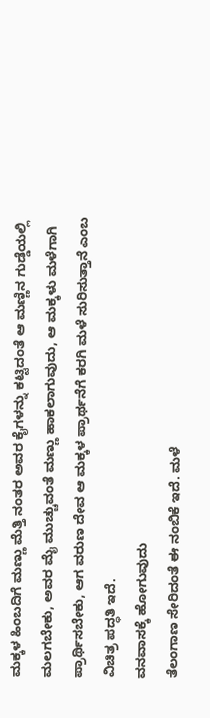ಮಕ್ಕಳ ಹಿಂಬದಿಗೆ ಮಣ್ಣು ಮೆತ್ತಿ ನಂತರ ಅವರ ಕೈಗಳನ್ನು ಕಟ್ಟಿದಂತೆ ಆ ಮಣ್ಣಿನ ಗುಡ್ಡೆಯಲ್ಲಿ ಮಲಗಬೇಕು, ಅವರ ಮೈ ಮುಚ್ಚುವಂತೆ ಮಣ್ಣು ಹಾಕಲಾಗುವುದು, ಆ ಮಕ್ಕಳು ಮಳೆಗಾಗಿ ಪ್ರಾರ್ಥಿಸಬೇಕು, ಆಗ ವರುಣ ದೇವ ಆ ಮಕ್ಕಳ ಪ್ರಾರ್ಥನೆಗೆ ಕರಗಿ ಮಳೆ ಸುರಿಸುತ್ತಾನೆ ಎಂಬ ವಿಚಿತ್ರ ಪದ್ಧತಿ ಇದೆ.
ವನವಾಸಕ್ಕೆ ಹೋಗುವುದು
ತೆಲಂಗಾಣ ಸೇರಿದಂತೆ ಈ ನಂಬಿಕೆ ಇದೆ. ಮಳೆ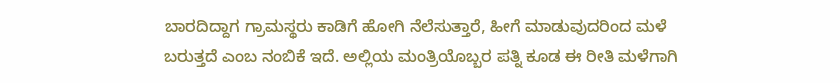ಬಾರದಿದ್ದಾಗ ಗ್ರಾಮಸ್ಥರು ಕಾಡಿಗೆ ಹೋಗಿ ನೆಲೆಸುತ್ತಾರೆ, ಹೀಗೆ ಮಾಡುವುದರಿಂದ ಮಳೆ ಬರುತ್ತದೆ ಎಂಬ ನಂಬಿಕೆ ಇದೆ. ಅಲ್ಲಿಯ ಮಂತ್ರಿಯೊಬ್ಬರ ಪತ್ನಿ ಕೂಡ ಈ ರೀತಿ ಮಳೆಗಾಗಿ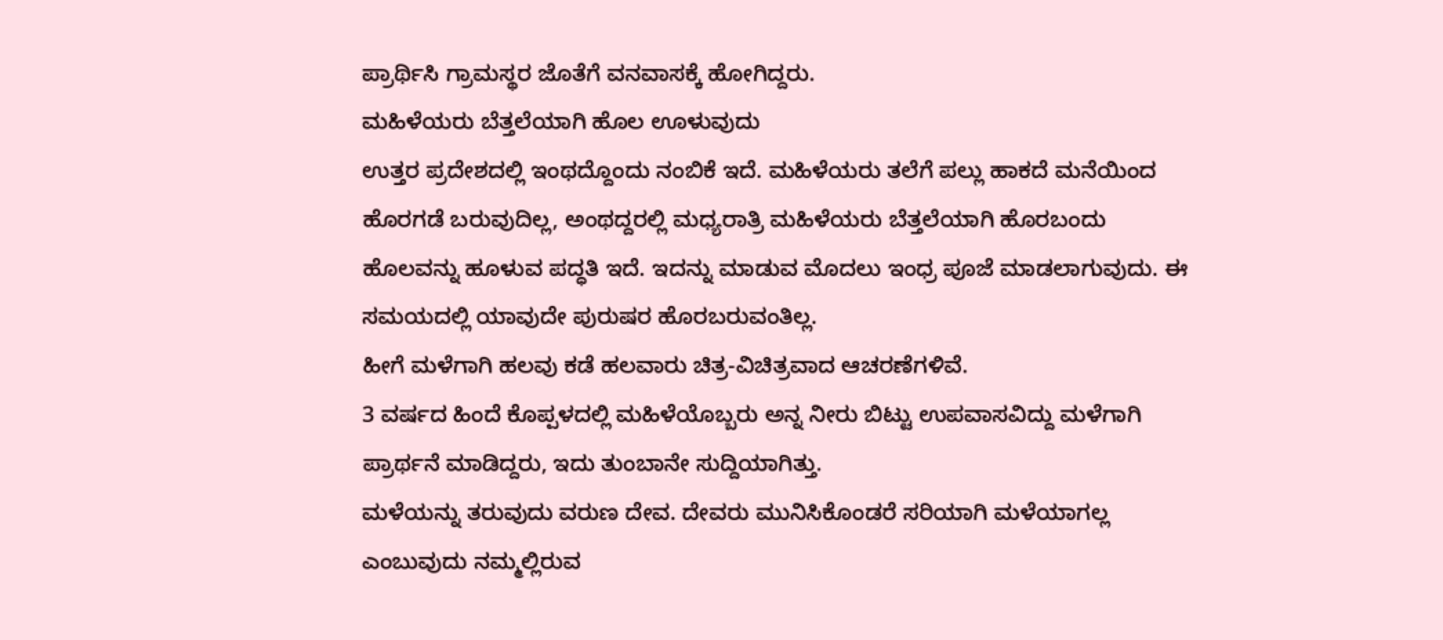ಪ್ರಾರ್ಥಿಸಿ ಗ್ರಾಮಸ್ಥರ ಜೊತೆಗೆ ವನವಾಸಕ್ಕೆ ಹೋಗಿದ್ದರು.
ಮಹಿಳೆಯರು ಬೆತ್ತಲೆಯಾಗಿ ಹೊಲ ಊಳುವುದು
ಉತ್ತರ ಪ್ರದೇಶದಲ್ಲಿ ಇಂಥದ್ದೊಂದು ನಂಬಿಕೆ ಇದೆ. ಮಹಿಳೆಯರು ತಲೆಗೆ ಪಲ್ಲು ಹಾಕದೆ ಮನೆಯಿಂದ ಹೊರಗಡೆ ಬರುವುದಿಲ್ಲ, ಅಂಥದ್ದರಲ್ಲಿ ಮಧ್ಯರಾತ್ರಿ ಮಹಿಳೆಯರು ಬೆತ್ತಲೆಯಾಗಿ ಹೊರಬಂದು ಹೊಲವನ್ನು ಹೂಳುವ ಪದ್ಧತಿ ಇದೆ. ಇದನ್ನು ಮಾಡುವ ಮೊದಲು ಇಂಧ್ರ ಪೂಜೆ ಮಾಡಲಾಗುವುದು. ಈ ಸಮಯದಲ್ಲಿ ಯಾವುದೇ ಪುರುಷರ ಹೊರಬರುವಂತಿಲ್ಲ.
ಹೀಗೆ ಮಳೆಗಾಗಿ ಹಲವು ಕಡೆ ಹಲವಾರು ಚಿತ್ರ-ವಿಚಿತ್ರವಾದ ಆಚರಣೆಗಳಿವೆ.
3 ವರ್ಷದ ಹಿಂದೆ ಕೊಪ್ಪಳದಲ್ಲಿ ಮಹಿಳೆಯೊಬ್ಬರು ಅನ್ನ ನೀರು ಬಿಟ್ಟು ಉಪವಾಸವಿದ್ದು ಮಳೆಗಾಗಿ ಪ್ರಾರ್ಥನೆ ಮಾಡಿದ್ದರು, ಇದು ತುಂಬಾನೇ ಸುದ್ದಿಯಾಗಿತ್ತು.
ಮಳೆಯನ್ನು ತರುವುದು ವರುಣ ದೇವ. ದೇವರು ಮುನಿಸಿಕೊಂಡರೆ ಸರಿಯಾಗಿ ಮಳೆಯಾಗಲ್ಲ ಎಂಬುವುದು ನಮ್ಮಲ್ಲಿರುವ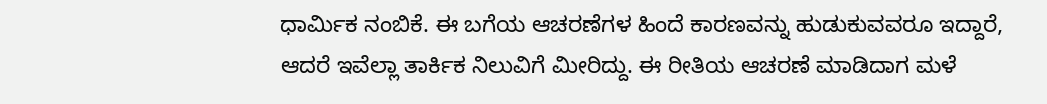ಧಾರ್ಮಿಕ ನಂಬಿಕೆ. ಈ ಬಗೆಯ ಆಚರಣೆಗಳ ಹಿಂದೆ ಕಾರಣವನ್ನು ಹುಡುಕುವವರೂ ಇದ್ದಾರೆ, ಆದರೆ ಇವೆಲ್ಲಾ ತಾರ್ಕಿಕ ನಿಲುವಿಗೆ ಮೀರಿದ್ದು. ಈ ರೀತಿಯ ಆಚರಣೆ ಮಾಡಿದಾಗ ಮಳೆ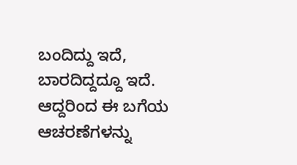ಬಂದಿದ್ದು ಇದೆ, ಬಾರದಿದ್ದದ್ದೂ ಇದೆ. ಆದ್ದರಿಂದ ಈ ಬಗೆಯ ಆಚರಣೆಗಳನ್ನು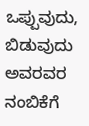ಒಪ್ಪುವುದು, ಬಿಡುವುದು ಅವರವರ ನಂಬಿಕೆಗೆ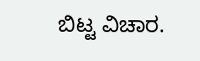ಬಿಟ್ಟ ವಿಚಾರ.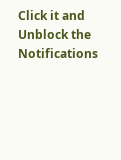Click it and Unblock the Notifications